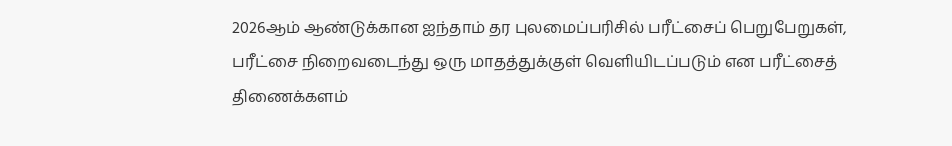2026ஆம் ஆண்டுக்கான ஐந்தாம் தர புலமைப்பரிசில் பரீட்சைப் பெறுபேறுகள், பரீட்சை நிறைவடைந்து ஒரு மாதத்துக்குள் வெளியிடப்படும் என பரீட்சைத் திணைக்களம்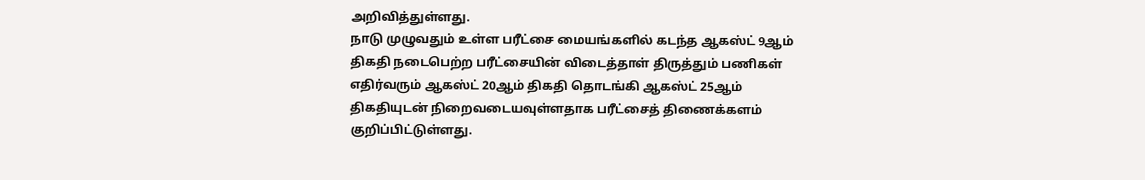அறிவித்துள்ளது.
நாடு முழுவதும் உள்ள பரீட்சை மையங்களில் கடந்த ஆகஸ்ட் 9ஆம் திகதி நடைபெற்ற பரீட்சையின் விடைத்தாள் திருத்தும் பணிகள் எதிர்வரும் ஆகஸ்ட் 20ஆம் திகதி தொடங்கி ஆகஸ்ட் 25ஆம் திகதியுடன் நிறைவடையவுள்ளதாக பரீட்சைத் திணைக்களம் குறிப்பிட்டுள்ளது.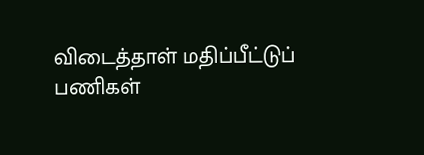விடைத்தாள் மதிப்பீட்டுப் பணிகள்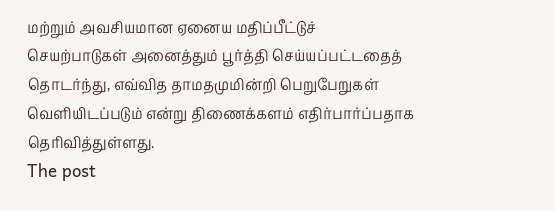மற்றும் அவசியமான ஏனைய மதிப்பீட்டுச் செயற்பாடுகள் அனைத்தும் பூர்த்தி செய்யப்பட்டதைத் தொடர்ந்து, எவ்வித தாமதமுமின்றி பெறுபேறுகள் வெளியிடப்படும் என்று திணைக்களம் எதிர்பார்ப்பதாக தெரிவித்துள்ளது.
The post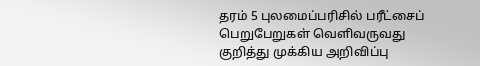தரம் 5 புலமைப்பரிசில் பரீட்சைப் பெறுபேறுகள் வெளிவருவது குறித்து முக்கிய அறிவிப்பு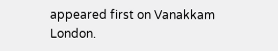appeared first on Vanakkam London.